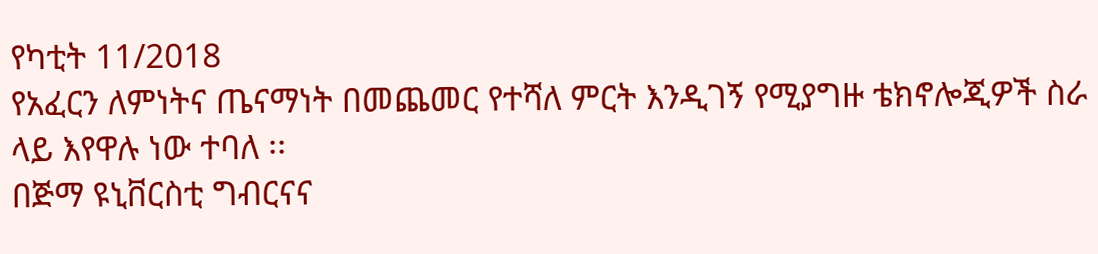የካቲት 11/2018
የአፈርን ለምነትና ጤናማነት በመጨመር የተሻለ ምርት እንዲገኝ የሚያግዙ ቴክኖሎጂዎች ስራ ላይ እየዋሉ ነው ተባለ ፡፡
በጅማ ዩኒቨርስቲ ግብርናና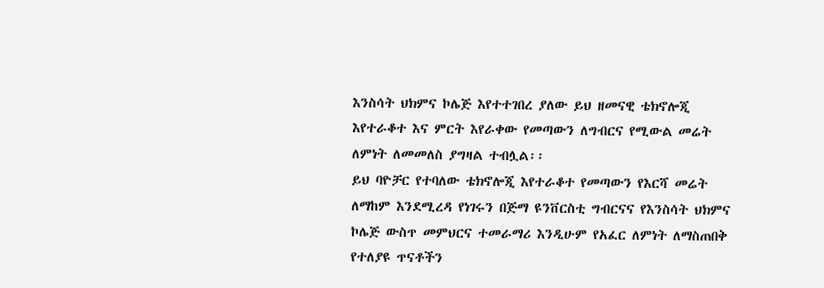እንስሳት ህክምና ኮሌጅ እየተተገበረ ያለው ይህ ዘመናዊ ቴክኖሎጂ እየተራቆተ እና ምርት እየራቀው የመጣውን ለግብርና የሚውል መሬት ለምነት ለመመለስ ያግዛል ተብሏል፡፡
ይህ ባዮቻር የተባለው ቴክኖሎጂ እየተራቆተ የመጣውን የእርሻ መሬት ለማከም እንደሚረዳ የነገሩን በጅማ ዩንቨርስቲ ግብርናና የእንስሳት ህክምና ኮሌጅ ውስጥ መምህርና ተመራማሪ እንዲሁም የአፈር ለምነት ለማስጠበቅ የተለያዩ ጥናቶችን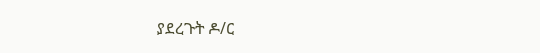ያደረጉት ዶ/ር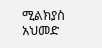ሚልክያስ አህመድ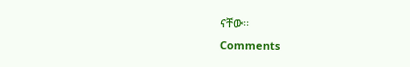ናቸው፡፡
Comments